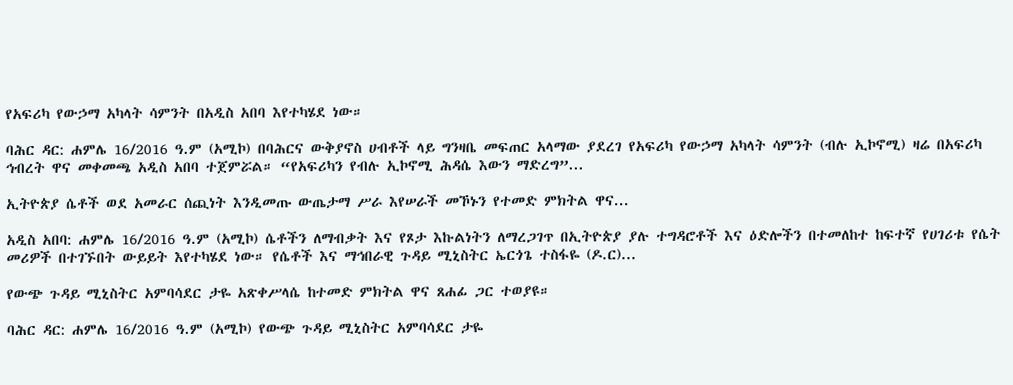የአፍሪካ የውኃማ አካላት ሳምንት በአዲስ አበባ እየተካሄደ ነው።

ባሕር ዳር: ሐምሌ 16/2016 ዓ.ም (አሚኮ) በባሕርና ውቅያኖስ ሀብቶች ላይ ግንዛቤ መፍጠር አላማው ያደረገ የአፍሪካ የውኃማ አካላት ሳምንት (ብሉ ኢኮኖሚ) ዛሬ በአፍሪካ ኅብረት ዋና መቀመጫ አዲስ አበባ ተጀምሯል። “የአፍሪካን የብሉ ኢኮኖሚ ሕዳሴ እውን ማድረግ”...

ኢትዮጵያ ሴቶች ወደ አመራር ሰጪነት እንዲመጡ ውጤታማ ሥራ እየሠራች መኾኑን የተመድ ምክትል ዋና...

አዲስ አበባ: ሐምሌ 16/2016 ዓ.ም (አሚኮ) ሴቶችን ለማብቃት እና የጾታ እኩልነትን ለማረጋገጥ በኢትዮጵያ ያሉ ተግዳሮቶች እና ዕድሎችን በተመለከተ ከፍተኛ የሀገሪቱ የሴት መሪዎች በተገኙበት ውይይት እየተካሄደ ነው። የሴቶች እና ማኅበራዊ ጉዳይ ሚኒስትር ኤርጎጌ ተስፋዬ (ዶ.ር)...

የውጭ ጉዳይ ሚኒስትር አምባሳደር ታዬ አጽቀሥላሴ ከተመድ ምክትል ዋና ጸሐፊ ጋር ተወያዩ።

ባሕር ዳር: ሐምሌ 16/2016 ዓ.ም (አሚኮ) የውጭ ጉዳይ ሚኒስትር አምባሳደር ታዬ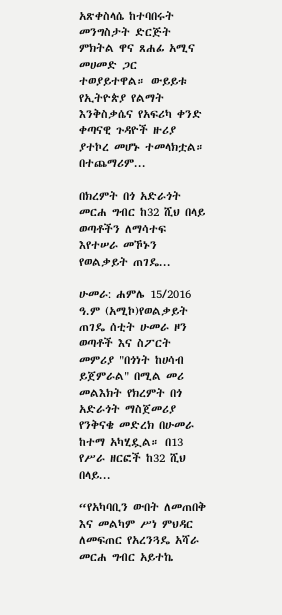አጽቀስላሴ ከተባበሩት መንግስታት ድርጅት ምክትል ዋና ጸሐፊ አሚና መሀመድ ጋር ተወያይተዋል። ውይይቱ የኢትዮጵያ የልማት እንቅስቃሴና የአፍሪካ ቀንድ ቀጣናዊ ጉዳዮች ዙሪያ ያተኮረ መሆኑ ተመላክቷል። በተጨማሪም...

በክረምት በጎ አድራጎት መርሐ ግብር ከ32 ሺህ በላይ ወጣቶችን ለማሳተፍ እየተሠራ መኾኑን የወልቃይት ጠገዴ...

ሁመራ: ሐምሌ 15/2016 ዓ.ም (አሚኮ)የወልቃይት ጠገዴ ሰቲት ሁመራ ዞን ወጣቶች እና ስፖርት መምሪያ "በጎነት ከሀሳብ ይጀምራል" በሚል መሪ መልእክት የክረምት በጎ አድራጎት ማስጀመሪያ የንቅናቄ መድረክ በሁመራ ከተማ አካሂዷል። በ13 የሥራ ዘርፎች ከ32 ሺህ በላይ...

“የአካባቢን ውበት ለመጠበቅ እና መልካም ሥነ ምህዳር ለመፍጠር የአረንጓዴ አሻራ መርሐ ግብር አይተኬ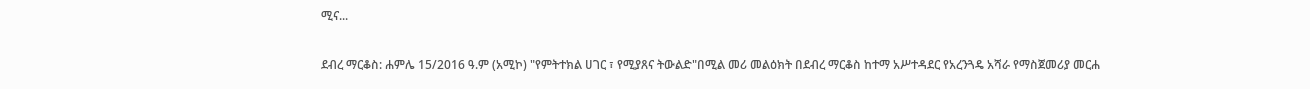ሚና...

ደብረ ማርቆስ: ሐምሌ 15/2016 ዓ.ም (አሚኮ) "የምትተክል ሀገር ፣ የሚያጸና ትውልድ"በሚል መሪ መልዕክት በደብረ ማርቆስ ከተማ አሥተዳደር የአረንጓዴ አሻራ የማስጀመሪያ መርሐ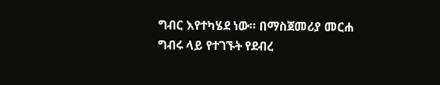ግብር እየተካሄደ ነው። በማስጀመሪያ መርሐ ግብሩ ላይ የተገኙት የደብረ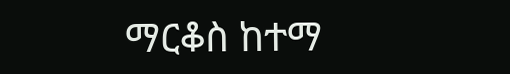ማርቆስ ከተማ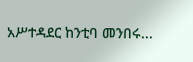አሥተዳደር ከንቲባ መንበሩ...